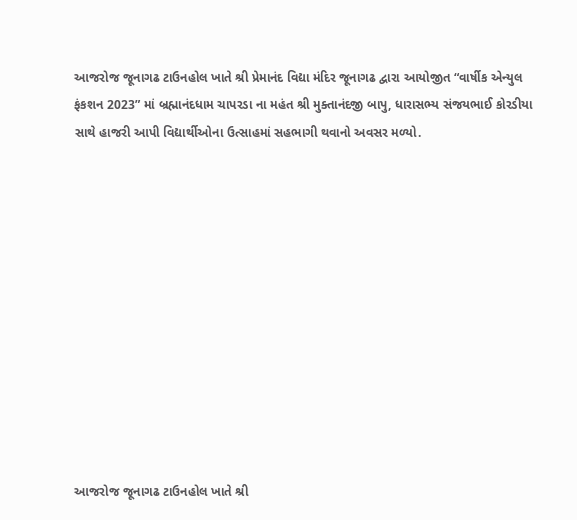આજરોજ જૂનાગઢ ટાઉનહોલ ખાતે શ્રી પ્રેમાનંદ વિદ્યા મંદિર જૂનાગઢ દ્વારા આયોજીત “વાર્ષીક એન્યુલ ફંકશન 2023” માં બ્રહ્માનંદધામ ચાપરડા ના મહંત શ્રી મુક્તાનંદજી બાપુ, ધારાસભ્ય સંજયભાઈ કોરડીયા સાથે હાજરી આપી વિદ્યાર્થીઓના ઉત્સાહમાં સહભાગી થવાનો અવસર મળ્યો.












આજરોજ જૂનાગઢ ટાઉનહોલ ખાતે શ્રી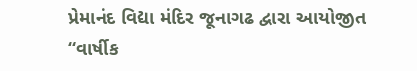પ્રેમાનંદ વિદ્યા મંદિર જૂનાગઢ દ્વારા આયોજીત “વાર્ષીક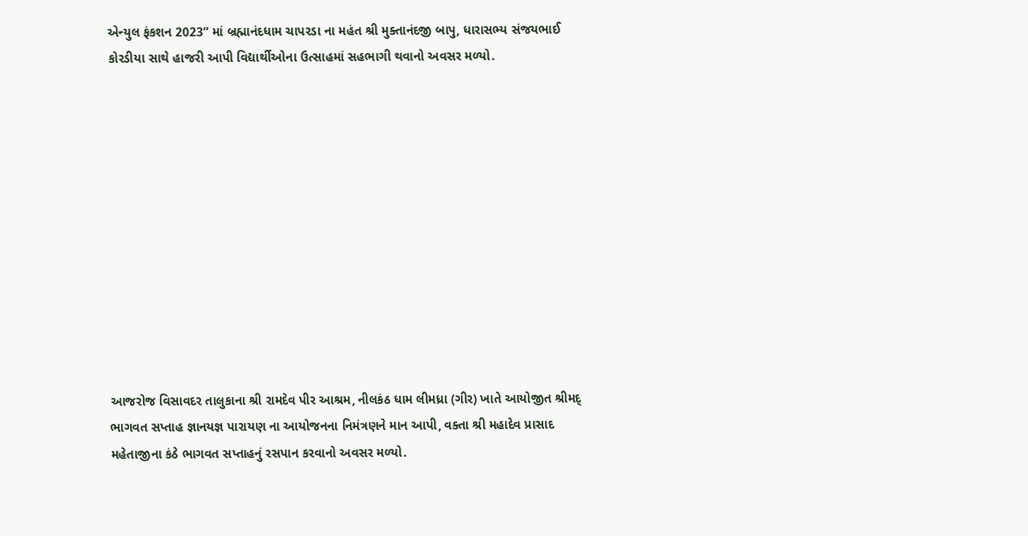એન્યુલ ફંકશન 2023” માં બ્રહ્માનંદધામ ચાપરડા ના મહંત શ્રી મુક્તાનંદજી બાપુ, ધારાસભ્ય સંજયભાઈ કોરડીયા સાથે હાજરી આપી વિદ્યાર્થીઓના ઉત્સાહમાં સહભાગી થવાનો અવસર મળ્યો.












આજરોજ વિસાવદર તાલુકાના શ્રી રામદેવ પીર આશ્રમ, નીલકંઠ ધામ લીમધ્રા (ગીર) ખાતે આયોજીત શ્રીમદ્ ભાગવત સપ્તાહ જ્ઞાનયજ્ઞ પારાયણ ના આયોજનના નિમંત્રણને માન આપી, વક્તા શ્રી મહાદેવ પ્રાસાદ મહેતાજીના કંઠે ભાગવત સપ્તાહનું રસપાન કરવાનો અવસર મળ્યો.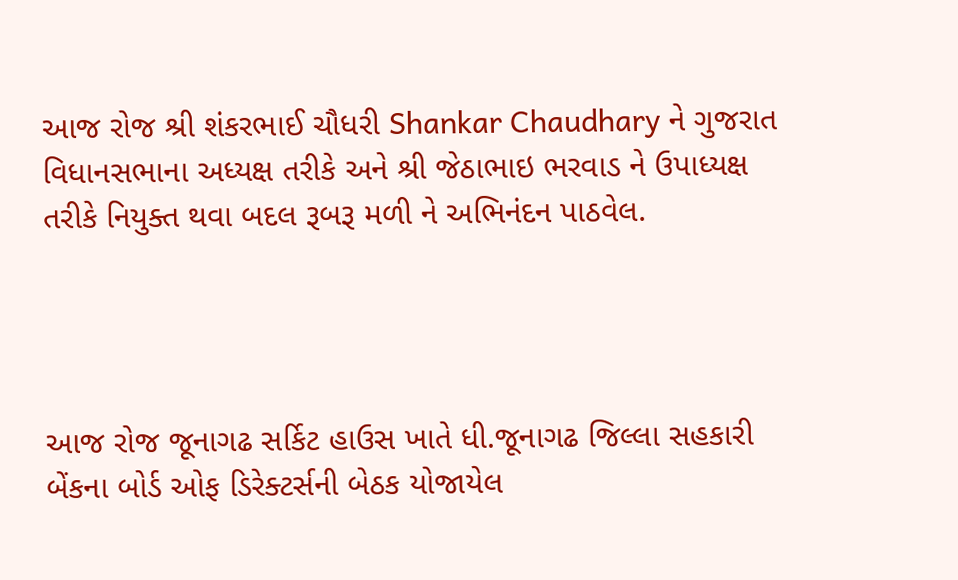આજ રોજ શ્રી શંકરભાઈ ચૌધરી Shankar Chaudhary ને ગુજરાત વિધાનસભાના અધ્યક્ષ તરીકે અને શ્રી જેઠાભાઇ ભરવાડ ને ઉપાધ્યક્ષ તરીકે નિયુક્ત થવા બદલ રૂબરૂ મળી ને અભિનંદન પાઠવેલ.




આજ રોજ જૂનાગઢ સર્કિટ હાઉસ ખાતે ધી.જૂનાગઢ જિલ્લા સહકારી બેંકના બોર્ડ ઓફ ડિરેક્ટર્સની બેઠક યોજાયેલ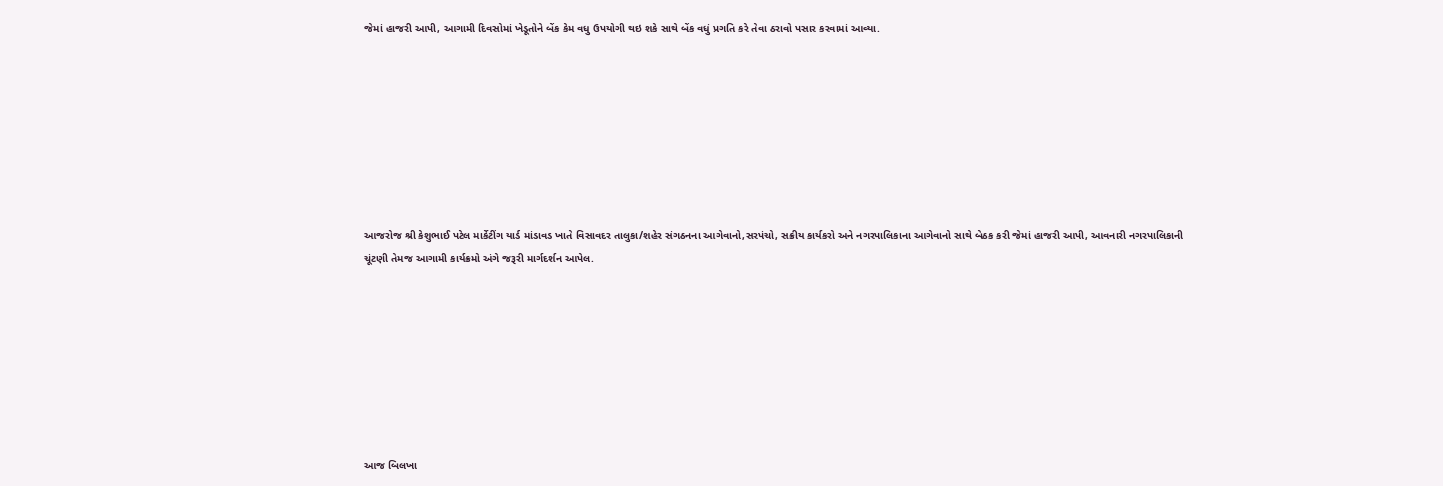જેમાં હાજરી આપી, આગામી દિવસોમાં ખેડૂતોને બેંક કેમ વધુ ઉપયોગી થઇ શકે સાથે બેંક વધું પ્રગતિ કરે તેવા ઠરાવો પસાર કરવામાં આવ્યા.








આજરોજ શ્રી કેશુભાઈ પટેલ માર્કેટીંગ યાર્ડ માંડાવડ ખાતે વિસાવદર તાલુકા/શહેર સંગઠનના આગેવાનો,સરપંચો, સક્રીય કાર્યકરો અને નગરપાલિકાના આગેવાનો સાથે બેઠક કરી જેમાં હાજરી આપી, આવનારી નગરપાલિકાની ચૂંટણી તેમજ આગામી કાર્યક્રમો અંગે જરૂરી માર્ગદર્શન આપેલ.








આજ બિલખા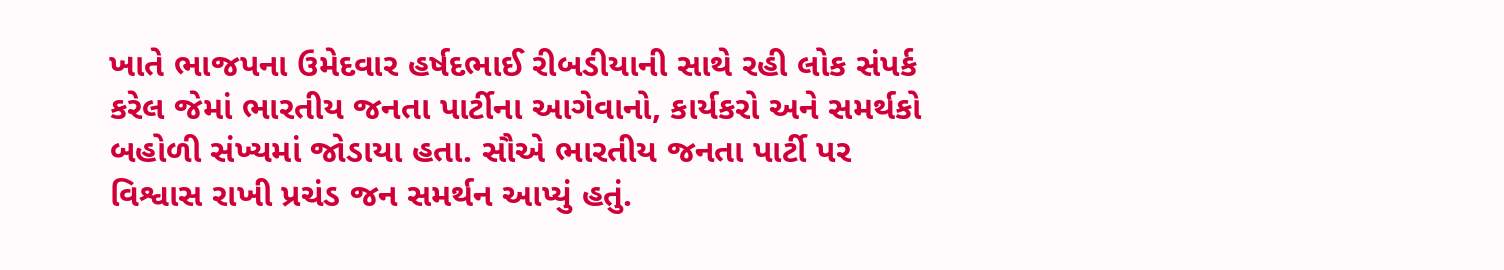ખાતે ભાજપના ઉમેદવાર હર્ષદભાઈ રીબડીયાની સાથે રહી લોક સંપર્ક કરેલ જેમાં ભારતીય જનતા પાર્ટીના આગેવાનો, કાર્યકરો અને સમર્થકો બહોળી સંખ્યમાં જોડાયા હતા. સૌએ ભારતીય જનતા પાર્ટી પર વિશ્વાસ રાખી પ્રચંડ જન સમર્થન આપ્યું હતું.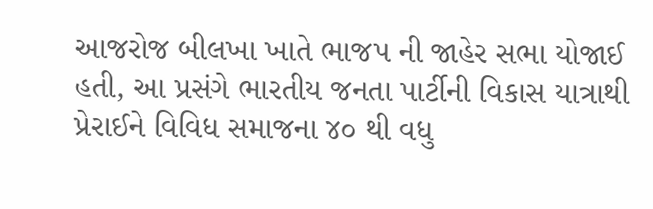આજરોજ બીલખા ખાતે ભાજપ ની જાહેર સભા યોજાઈ હતી, આ પ્રસંગે ભારતીય જનતા પાર્ટીની વિકાસ યાત્રાથી પ્રેરાઈને વિવિધ સમાજના ૪૦ થી વધુ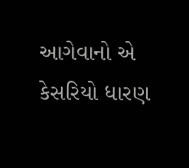આગેવાનો એ કેસરિયો ધારણ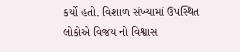કર્યો હતો. વિશાળ સંખ્યામાં ઉપસ્થિત લોકોએ વિજય નો વિશ્વાસ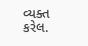વ્યક્ત કરેલ.